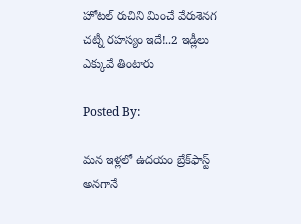హోటల్ రుచిని మించే వేరుశెనగ చట్నీ రహస్యం ఇదే!..2 ఇడ్లీలు ఎక్కువే తింటారు

Posted By:

మన ఇళ్లలో ఉదయం బ్రేక్‌ఫాస్ట్ అనగానే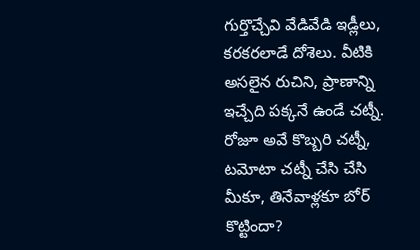గుర్తొచ్చేవి వేడివేడి ఇడ్లీలు, కరకరలాడే దోశెలు. వీటికి అసలైన రుచిని, ప్రాణాన్ని ఇచ్చేది పక్కనే ఉండే చట్నీ. రోజూ అవే కొబ్బరి చట్నీ, టమోటా చట్నీ చేసి చేసి మీకూ, తినేవాళ్లకూ బోర్ కొట్టిందా?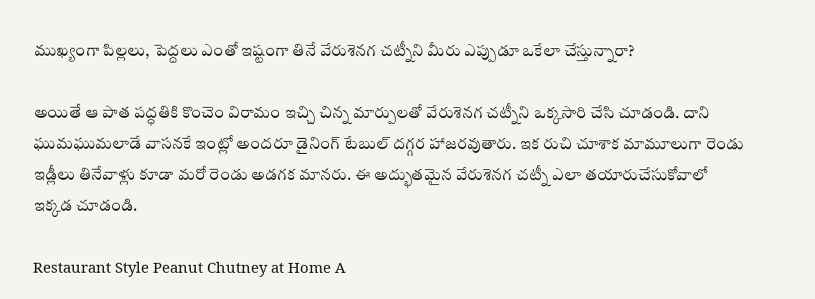ముఖ్యంగా పిల్లలు, పెద్దలు ఎంతో ఇష్టంగా తినే వేరుశెనగ చట్నీని మీరు ఎప్పుడూ ఒకేలా చేస్తున్నారా?

అయితే ఆ పాత పద్ధతికి కొంచెం విరామం ఇచ్చి చిన్న మార్పులతో వేరుశెనగ చట్నీని ఒక్కసారి చేసి చూడండి. దాని ఘుమఘుమలాడే వాసనకే ఇంట్లో అందరూ డైనింగ్ టేబుల్ దగ్గర హాజరవుతారు. ఇక రుచి చూశాక మామూలుగా రెండు ఇడ్లీలు తినేవాళ్లు కూడా మరో రెండు అడగక మానరు. ఈ అద్భుతమైన వేరుశెనగ చట్నీ ఎలా తయారుచేసుకోవాలో ఇక్కడ చూడండి.

Restaurant Style Peanut Chutney at Home A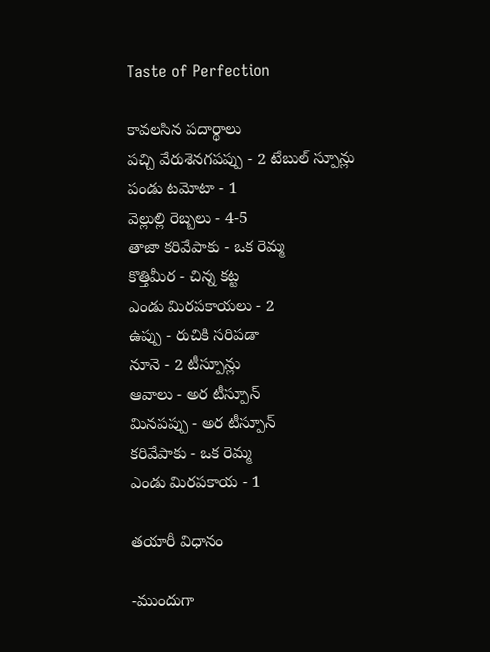Taste of Perfection

కావలసిన పదార్థాలు
పచ్చి వేరుశెనగపప్పు - 2 టేబుల్ స్పూన్లు
పండు టమోటా - 1
వెల్లుల్లి రెబ్బలు - 4-5
తాజా కరివేపాకు - ఒక రెమ్మ
కొత్తిమీర - చిన్న కట్ట
ఎండు మిరపకాయలు - 2
ఉప్పు - రుచికి సరిపడా
నూనె - 2 టీస్పూన్లు
ఆవాలు - అర టీస్పూన్
మినపప్పు - అర టీస్పూన్
కరివేపాకు - ఒక రెమ్మ
ఎండు మిరపకాయ - 1

తయారీ విధానం

-ముందుగా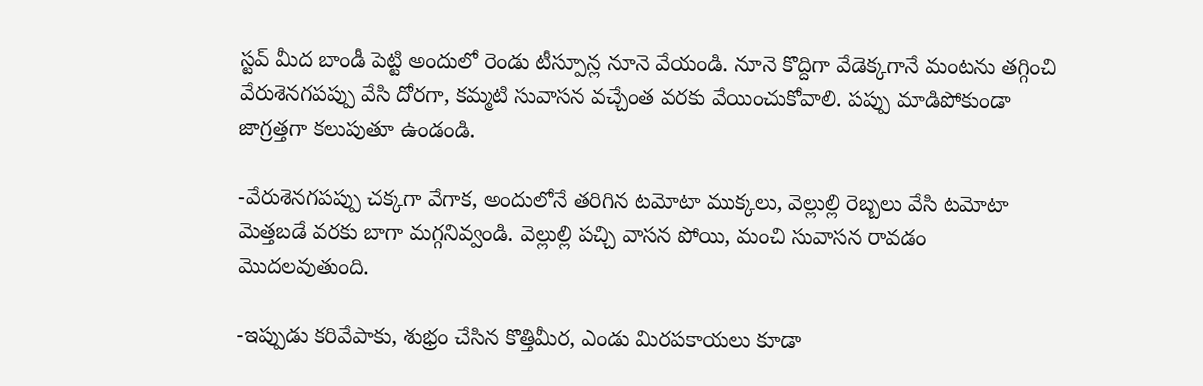స్టవ్ మీద బాండీ పెట్టి అందులో రెండు టీస్పూన్ల నూనె వేయండి. నూనె కొద్దిగా వేడెక్కగానే మంటను తగ్గించి వేరుశెనగపప్పు వేసి దోరగా, కమ్మటి సువాసన వచ్చేంత వరకు వేయించుకోవాలి. పప్పు మాడిపోకుండా జాగ్రత్తగా కలుపుతూ ఉండండి.

-వేరుశెనగపప్పు చక్కగా వేగాక, అందులోనే తరిగిన టమోటా ముక్కలు, వెల్లుల్లి రెబ్బలు వేసి టమోటా మెత్తబడే వరకు బాగా మగ్గనివ్వండి. వెల్లుల్లి పచ్చి వాసన పోయి, మంచి సువాసన రావడం మొదలవుతుంది.

-ఇప్పుడు కరివేపాకు, శుభ్రం చేసిన కొత్తిమీర, ఎండు మిరపకాయలు కూడా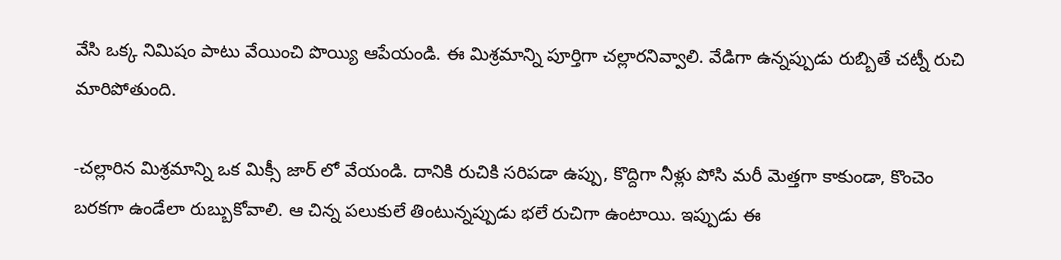వేసి ఒక్క నిమిషం పాటు వేయించి పొయ్యి ఆపేయండి. ఈ మిశ్రమాన్ని పూర్తిగా చల్లారనివ్వాలి. వేడిగా ఉన్నప్పుడు రుబ్బితే చట్నీ రుచి మారిపోతుంది.

-చల్లారిన మిశ్రమాన్ని ఒక మిక్సీ జార్‌ లో వేయండి. దానికి రుచికి సరిపడా ఉప్పు, కొద్దిగా నీళ్లు పోసి మరీ మెత్తగా కాకుండా, కొంచెం బరకగా ఉండేలా రుబ్బుకోవాలి. ఆ చిన్న పలుకులే తింటున్నప్పుడు భలే రుచిగా ఉంటాయి. ఇప్పుడు ఈ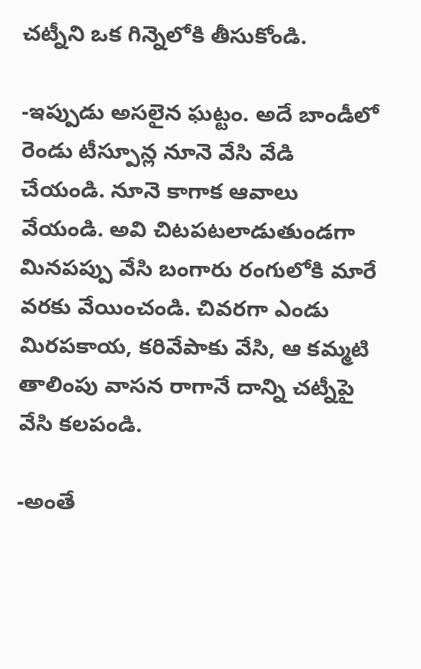చట్నీని ఒక గిన్నెలోకి తీసుకోండి.

-ఇప్పుడు అసలైన ఘట్టం. అదే బాండీలో రెండు టీస్పూన్ల నూనె వేసి వేడి చేయండి. నూనె కాగాక ఆవాలు వేయండి. అవి చిటపటలాడుతుండగా మినపప్పు వేసి బంగారు రంగులోకి మారే వరకు వేయించండి. చివరగా ఎండు మిరపకాయ, కరివేపాకు వేసి, ఆ కమ్మటి తాలింపు వాసన రాగానే దాన్ని చట్నీపై వేసి కలపండి.

-అంతే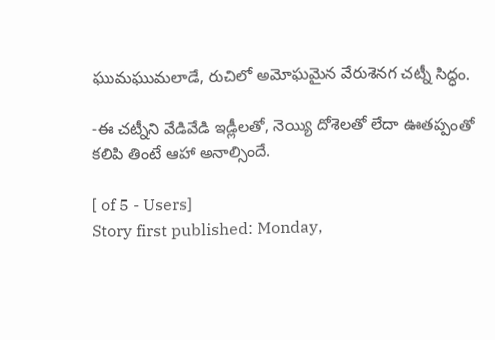ఘుమఘుమలాడే, రుచిలో అమోఘమైన వేరుశెనగ చట్నీ సిద్ధం.

-ఈ చట్నీని వేడివేడి ఇడ్లీలతో, నెయ్యి దోశెలతో లేదా ఊతప్పంతో కలిపి తింటే ఆహా అనాల్సిందే.

[ of 5 - Users]
Story first published: Monday,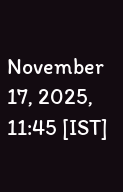November 17, 2025, 11:45 [IST]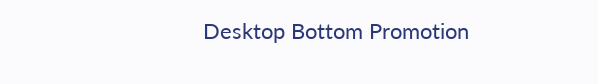Desktop Bottom Promotion